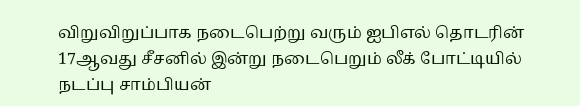விறுவிறுப்பாக நடைபெற்று வரும் ஐபிஎல் தொடரின் 17ஆவது சீசனில் இன்று நடைபெறும் லீக் போட்டியில் நடப்பு சாம்பியன்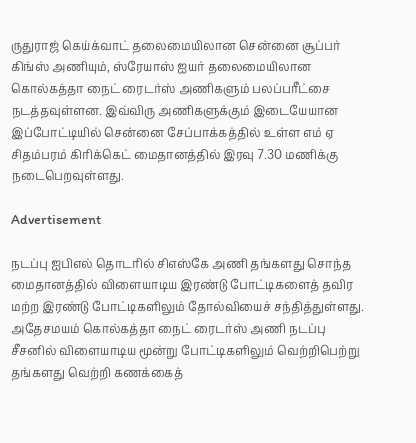ருதுராஜ் கெய்க்வாட் தலைமையிலான சென்னை சூப்பர் கிங்ஸ் அணியும், ஸ்ரேயாஸ் ஐயர் தலைமையிலான கொல்கத்தா நைட் ரைடர்ஸ் அணிகளும் பலப்பரீட்சை நடத்தவுள்ளன. இவ்விரு அணிகளுக்கும் இடையேயான இப்போட்டியில் சென்னை சேப்பாக்கத்தில் உள்ள எம் ஏ சிதம்பரம் கிரிக்கெட் மைதானத்தில் இரவு 7.30 மணிக்கு நடைபெறவுள்ளது.

Advertisement

நடப்பு ஐபிஎல் தொடரில் சிஎஸ்கே அணி தங்களது சொந்த மைதானத்தில் விளையாடிய இரண்டு போட்டிகளைத் தவிர மற்ற இரண்டு போட்டிகளிலும் தோல்வியைச் சந்தித்துள்ளது. அதேசமயம் கொல்கத்தா நைட் ரைடர்ஸ் அணி நடப்பு சீசனில் விளையாடிய மூன்று போட்டிகளிலும் வெற்றிபெற்று தங்களது வெற்றி கணக்கைத்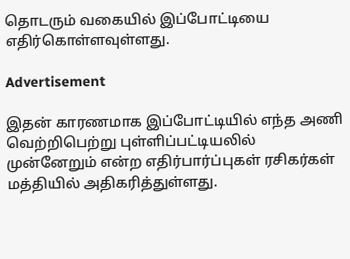தொடரும் வகையில் இப்போட்டியை எதிர்கொள்ளவுள்ளது.

Advertisement

இதன் காரணமாக இப்போட்டியில் எந்த அணி வெற்றிபெற்று புள்ளிப்பட்டியலில் முன்னேறும் என்ற எதிர்பார்ப்புகள் ரசிகர்கள் மத்தியில் அதிகரித்துள்ளது.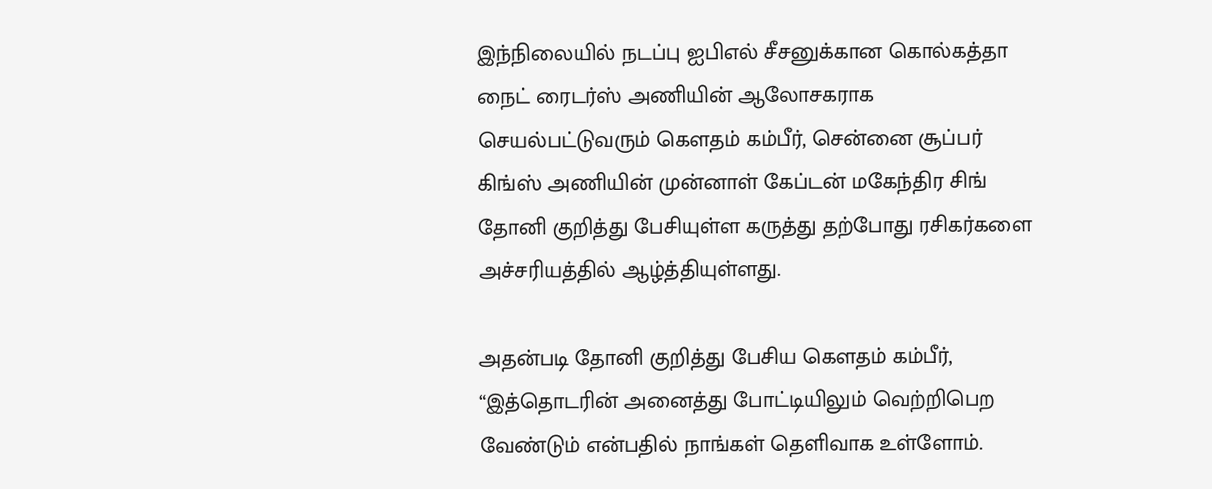இந்நிலையில் நடப்பு ஐபிஎல் சீசனுக்கான கொல்கத்தா நைட் ரைடர்ஸ் அணியின் ஆலோசகராக செயல்பட்டுவரும் கௌதம் கம்பீர், சென்னை சூப்பர் கிங்ஸ் அணியின் முன்னாள் கேப்டன் மகேந்திர சிங் தோனி குறித்து பேசியுள்ள கருத்து தற்போது ரசிகர்களை அச்சரியத்தில் ஆழ்த்தியுள்ளது.

அதன்படி தோனி குறித்து பேசிய கௌதம் கம்பீர், “இத்தொடரின் அனைத்து போட்டியிலும் வெற்றிபெற வேண்டும் என்பதில் நாங்கள் தெளிவாக உள்ளோம்.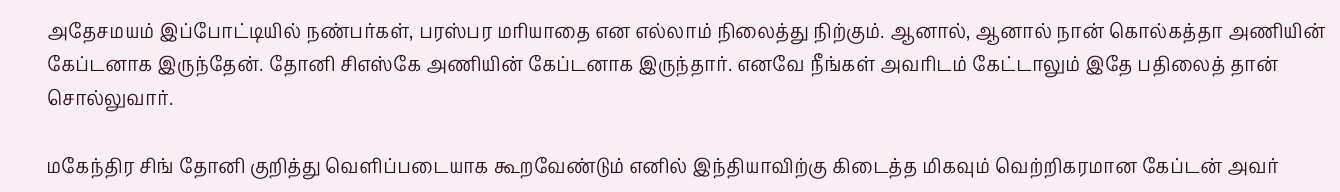அதேசமயம் இப்போட்டியில் நண்பர்கள், பரஸ்பர மரியாதை என எல்லாம் நிலைத்து நிற்கும். ஆனால், ஆனால் நான் கொல்கத்தா அணியின் கேப்டனாக இருந்தேன். தோனி சிஎஸ்கே அணியின் கேப்டனாக இருந்தார். எனவே நீங்கள் அவரிடம் கேட்டாலும் இதே பதிலைத் தான் சொல்லுவார்.

மகேந்திர சிங் தோனி குறித்து வெளிப்படையாக கூறவேண்டும் எனில் இந்தியாவிற்கு கிடைத்த மிகவும் வெற்றிகரமான கேப்டன் அவர்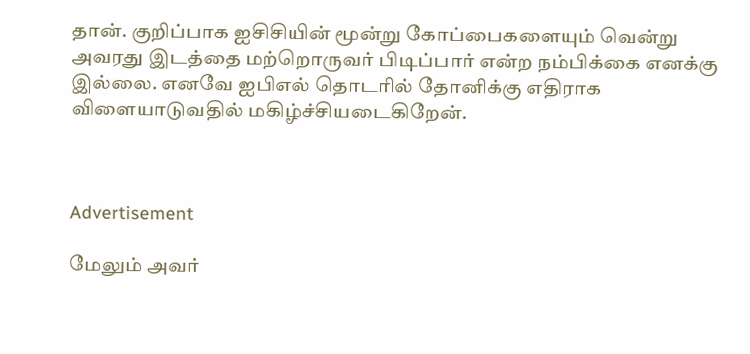தான். குறிப்பாக ஐசிசியின் மூன்று கோப்பைகளையும் வென்று அவரது இடத்தை மற்றொருவர் பிடிப்பார் என்ற நம்பிக்கை எனக்கு இல்லை. எனவே ஐபிஎல் தொடரில் தோனிக்கு எதிராக விளையாடுவதில் மகிழ்ச்சியடைகிறேன்.



Advertisement

மேலும் அவர்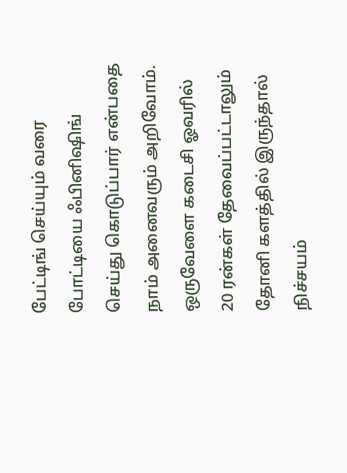பேட்டிங் செய்யும் வரை போட்டியை ஃபினிஷிங் செய்து கொடுப்பார் என்பதை நாம் அனைவரும் அறிவோம். ஒருவேளை கடைசி ஓவரில் 20 ரன்கள் தேவைப்பட்டாலும் தோனி களத்தில் இருந்தால் நிச்சயம்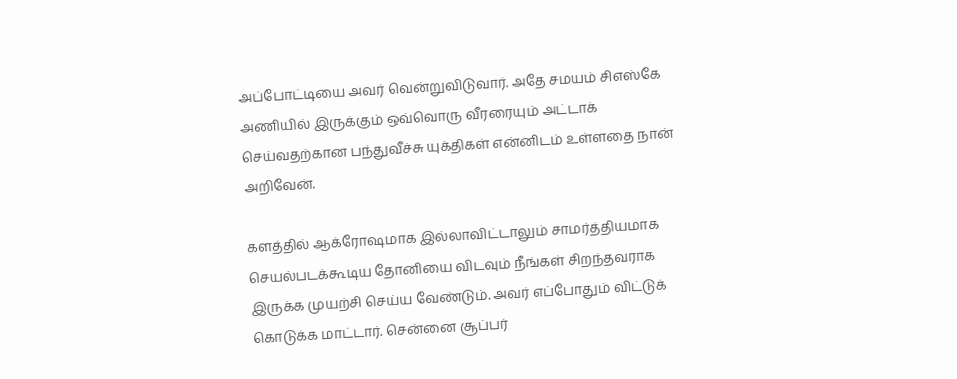அப்போட்டியை அவர் வென்றுவிடுவார். அதே சமயம் சிஎஸ்கே அணியில் இருக்கும் ஒவ்வொரு வீரரையும் அட்டாக் செய்வதற்கான பந்துவீச்சு யுக்திகள் என்னிடம் உள்ளதை நான் அறிவேன்.

களத்தில் ஆக்ரோஷமாக இல்லாவிட்டாலும் சாமர்த்தியமாக செயல்படக்கூடிய தோனியை விடவும் நீங்கள் சிறந்தவராக இருக்க முயற்சி செய்ய வேண்டும். அவர் எப்போதும் விட்டுக் கொடுக்க மாட்டார். சென்னை சூப்பர்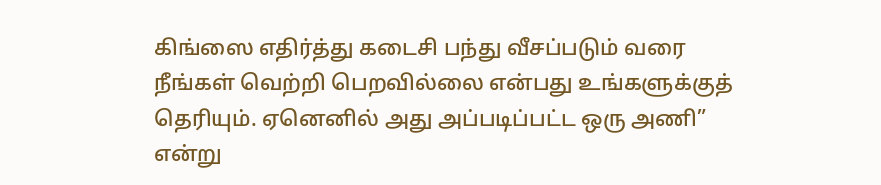கிங்ஸை எதிர்த்து கடைசி பந்து வீசப்படும் வரை நீங்கள் வெற்றி பெறவில்லை என்பது உங்களுக்குத் தெரியும். ஏனெனில் அது அப்படிப்பட்ட ஒரு அணி” என்று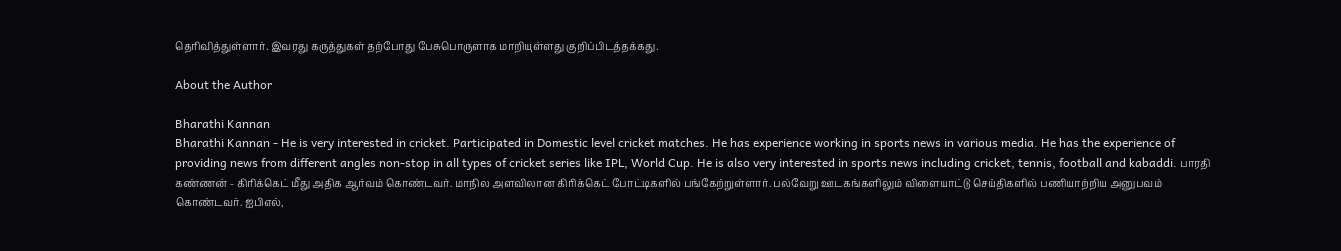தெரிவித்துள்ளார். இவரது கருத்துகள் தற்போது பேசுபொருளாக மாறியுள்ளது குறிப்பிடத்தக்கது.

About the Author

Bharathi Kannan
Bharathi Kannan - He is very interested in cricket. Participated in Domestic level cricket matches. He has experience working in sports news in various media. He has the experience of providing news from different angles non-stop in all types of cricket series like IPL, World Cup. He is also very interested in sports news including cricket, tennis, football and kabaddi. பாரதி கண்ணன் - கிரிக்கெட் மீது அதிக ஆர்வம் கொண்டவர். மாநில அளவிலான கிரிக்கெட் போட்டிகளில் பங்கேற்றுள்ளார். பல்வேறு ஊடகங்களிலும் விளையாட்டு செய்திகளில் பணியாற்றிய அனுபவம் கொண்டவர். ஐபிஎல்,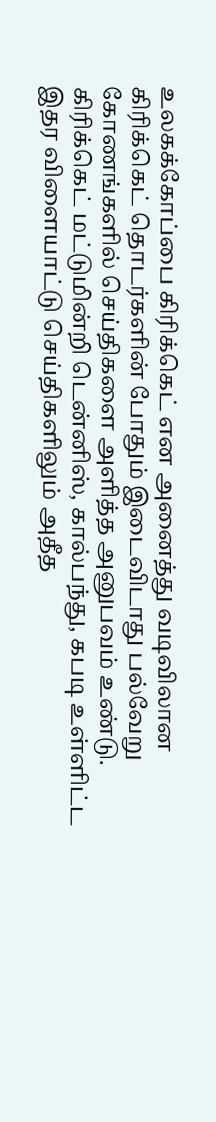உலகக்கோப்பை கிரிக்கெட் என அனைத்து வடிவிலான கிரிக்கெட் தொடர்களின் போதும் இடைவிடாது பல்வேறு கோணங்களில் செய்திகளை அளித்த அனுபவம் உண்டு. கிரிக்கெட் மட்டுமின்றி டென்னிஸ், கால்பந்து, கபடி உள்ளிட்ட இதர விளையாட்டு செய்திகளிலும் அதீத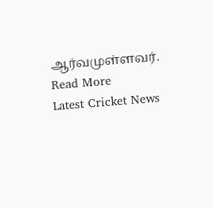ஆர்வமுள்ளவர். Read More
Latest Cricket News